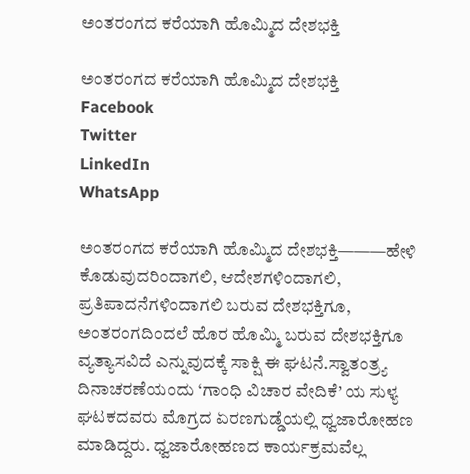ಅಂತರಂಗದ ಕರೆಯಾಗಿ ಹೊಮ್ಮಿದ ದೇಶಭಕ್ತಿ

ಅಂತರಂಗದ ಕರೆಯಾಗಿ ಹೊಮ್ಮಿದ ದೇಶಭಕ್ತಿ
Facebook
Twitter
LinkedIn
WhatsApp

ಅಂತರಂಗದ ಕರೆಯಾಗಿ ಹೊಮ್ಮಿದ ದೇಶಭಕ್ತಿ———ಹೇಳಿ ಕೊಡುವುದರಿಂದಾಗಲಿ, ಆದೇಶಗಳಿಂದಾಗಲಿ, ಪ್ರತಿಪಾದನೆಗಳಿಂದಾಗಲಿ ಬರುವ ದೇಶಭಕ್ತಿಗೂ, ಅಂತರಂಗದಿಂದಲೆ ಹೊರ ಹೊಮ್ಮಿ ಬರುವ ದೇಶಭಕ್ತಿಗೂ ವ್ಯತ್ಯಾಸವಿದೆ ಎನ್ನುವುದಕ್ಕೆ ಸಾಕ್ಷಿ ಈ ಘಟನೆ.ಸ್ವಾತಂತ್ರ್ಯ ದಿನಾಚರಣೆಯಂದು ‘ಗಾಂಧಿ ವಿಚಾರ ವೇದಿಕೆ’ ಯ ಸುಳ್ಯ ಘಟಕದವರು ಮೊಗ್ರದ ಏರಣಗುಡ್ಡೆಯಲ್ಲಿ ಧ್ವಜಾರೋಹಣ ಮಾಡಿದ್ದರು. ಧ್ವಜಾರೋಹಣದ ಕಾರ್ಯಕ್ರಮವೆಲ್ಲ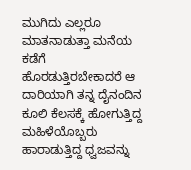ಮುಗಿದು ಎಲ್ಲರೂ ಮಾತನಾಡುತ್ತಾ ಮನೆಯ ಕಡೆಗೆ ಹೊರಡುತ್ತಿರಬೇಕಾದರೆ ಆ ದಾರಿಯಾಗಿ ತನ್ನ ದೈನಂದಿನ ಕೂಲಿ ಕೆಲಸಕ್ಕೆ ಹೋಗುತ್ತಿದ್ದ ಮಹಿಳೆಯೊಬ್ಬರು ಹಾರಾಡುತ್ತಿದ್ದ ಧ್ವಜವನ್ನು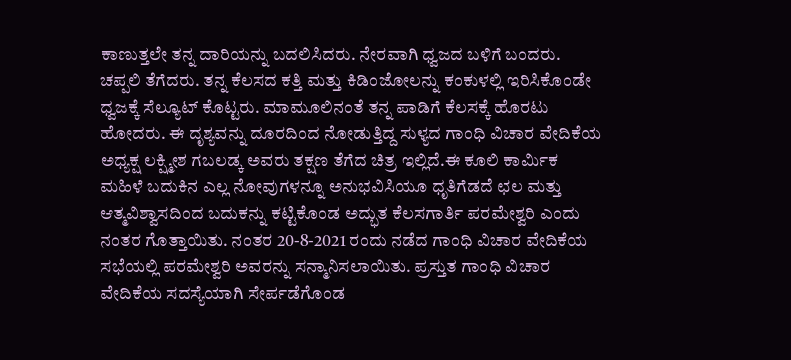ಕಾಣುತ್ತಲೇ ತನ್ನ ದಾರಿಯನ್ನು ಬದಲಿಸಿದರು. ನೇರವಾಗಿ ಧ್ವಜದ ಬಳಿಗೆ ಬಂದರು. ಚಪ್ಪಲಿ ತೆಗೆದರು. ತನ್ನ ಕೆಲಸದ ಕತ್ತಿ ಮತ್ತು ಕಿಡಿಂಜೋಲನ್ನು ಕಂಕುಳಲ್ಲಿ ಇರಿಸಿಕೊಂಡೇ ಧ್ವಜಕ್ಕೆ ಸೆಲ್ಯೂಟ್ ಕೊಟ್ಟರು. ಮಾಮೂಲಿನಂತೆ ತನ್ನ ಪಾಡಿಗೆ ಕೆಲಸಕ್ಕೆ ಹೊರಟು ಹೋದರು. ಈ ದೃಶ್ಯವನ್ನು ದೂರದಿಂದ ನೋಡುತ್ತಿದ್ದ ಸುಳ್ಯದ ಗಾಂಧಿ ವಿಚಾರ ವೇದಿಕೆಯ ಅಧ್ಯಕ್ಷ ಲಕ್ಷ್ಮೀಶ ಗಬಲಡ್ಕ ಅವರು ತಕ್ಷಣ ತೆಗೆದ ಚಿತ್ರ ಇಲ್ಲಿದೆ.ಈ ಕೂಲಿ ಕಾರ್ಮಿಕ ಮಹಿಳೆ ಬದುಕಿನ ಎಲ್ಲ ನೋವುಗಳನ್ನೂ ಅನುಭವಿಸಿಯೂ ಧೃತಿಗೆಡದೆ ಛಲ ಮತ್ತು ಆತ್ಮವಿಶ್ವಾಸದಿಂದ ಬದುಕನ್ನು ಕಟ್ಟಿಕೊಂಡ ಅದ್ಭುತ ಕೆಲಸಗಾರ್ತಿ ಪರಮೇಶ್ವರಿ ಎಂದು ನಂತರ ಗೊತ್ತಾಯಿತು. ನಂತರ 20-8-2021 ರಂದು ನಡೆದ ಗಾಂಧಿ ವಿಚಾರ ವೇದಿಕೆಯ ಸಭೆಯಲ್ಲಿ ಪರಮೇಶ್ವರಿ ಅವರನ್ನು ಸನ್ಮಾನಿಸಲಾಯಿತು. ಪ್ರಸ್ತುತ ಗಾಂಧಿ ವಿಚಾರ ವೇದಿಕೆಯ ಸದಸ್ಯೆಯಾಗಿ ಸೇರ್ಪಡೆಗೊಂಡ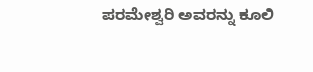ಪರಮೇಶ್ವರಿ ಅವರನ್ನು ಕೂಲಿ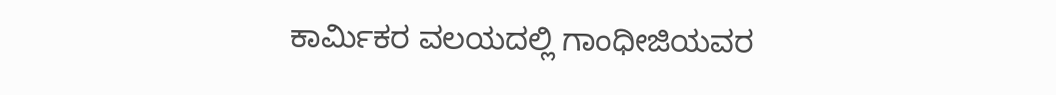ಕಾರ್ಮಿಕರ ವಲಯದಲ್ಲಿ ಗಾಂಧೀಜಿಯವರ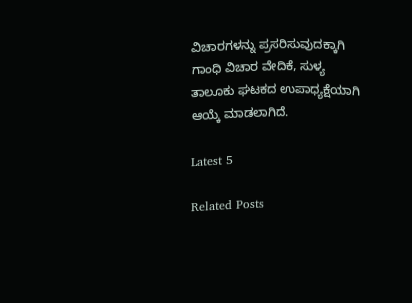ವಿಚಾರಗಳನ್ನು ಪ್ರಸರಿಸುವುದಕ್ಕಾಗಿ ಗಾಂಧಿ ವಿಚಾರ ವೇದಿಕೆ, ಸುಳ್ಯ ತಾಲೂಕು ಘಟಕದ ಉಪಾಧ್ಯಕ್ಷೆಯಾಗಿ ಆಯ್ಕೆ ಮಾಡಲಾಗಿದೆ.

Latest 5

Related Posts